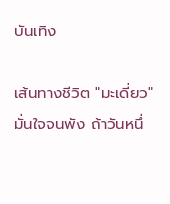บันเทิง

เส้นทางชีวิต "มะเดี่ยว" มั่นใจจนพัง ถ้าวันหนึ่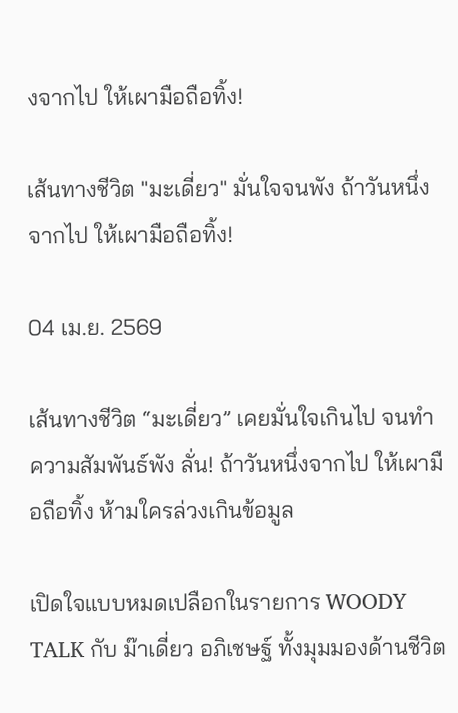งจากไป ให้เผามือถือทิ้ง!

เส้นทางชีวิต "มะเดี่ยว" มั่นใจจนพัง ถ้าวันหนึ่งจากไป ให้เผามือถือทิ้ง!

04 เม.ย. 2569

เส้นทางชีวิต “มะเดี่ยว” เคยมั่นใจเกินไป จนทำความสัมพันธ์พัง ลั่น! ถ้าวันหนึ่งจากไป ให้เผามือถือทิ้ง ห้ามใครล่วงเกินข้อมูล

เปิดใจแบบหมดเปลือกในรายการ WOODY TALK กับ ม๊าเดี่ยว อภิเชษฐ์ ทั้งมุมมองด้านชีวิต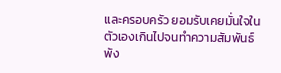และครอบครัว ยอมรับเคยมั่นใจในตัวเองเกินไปจนทำความสัมพันธ์พัง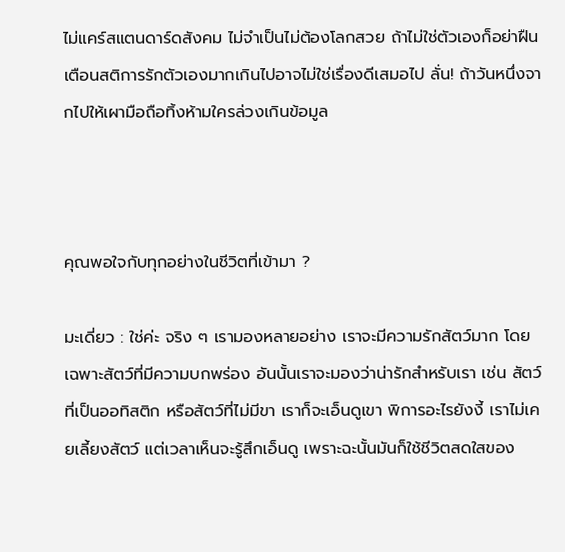ไม่แคร์สแตนดาร์ดสังคม ไม่จำเป็นไม่ต้องโลกสวย ถ้าไม่ใช่ตัวเองก็อย่าฝืน เตือนสติการรักตัวเองมากเกินไปอาจไม่ใช่เรื่องดีเสมอไป ลั่น! ถ้าวันหนึ่งจากไปให้เผามือถือทิ้งห้ามใครล่วงเกินข้อมูล



คุณพอใจกับทุกอย่างในชีวิตที่เข้ามา ?

มะเดี่ยว : ใช่ค่ะ จริง ๆ เรามองหลายอย่าง เราจะมีความรักสัตว์มาก โดยเฉพาะสัตว์ที่มีความบกพร่อง อันนั้นเราจะมองว่าน่ารักสำหรับเรา เช่น สัตว์ที่เป็นออทิสติก หรือสัตว์ที่ไม่มีขา เราก็จะเอ็นดูเขา พิการอะไรยังงี้ เราไม่เคยเลี้ยงสัตว์ แต่เวลาเห็นจะรู้สึกเอ็นดู เพราะฉะนั้นมันก็ใช้ชีวิตสดใสของ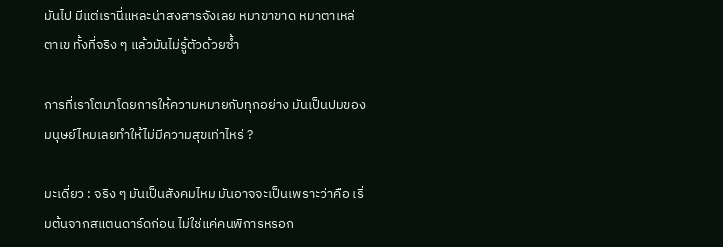มันไป มีแต่เรานี่แหละน่าสงสารจังเลย หมาขาขาด หมาตาเหล่ ตาเข ทั้งที่จริง ๆ แล้วมันไม่รู้ตัวด้วยซ้ำ

การที่เราโตมาโดยการให้ความหมายกับทุกอย่าง มันเป็นปมของมนุษย์ไหมเลยทำให้ไม่มีความสุขเท่าไหร่ ?

มะเดี่ยว : จริง ๆ มันเป็นสังคมไหม มันอาจจะเป็นเพราะว่าคือ เริ่มต้นจากสแตนดาร์ดก่อน ไม่ใช่แค่คนพิการหรอก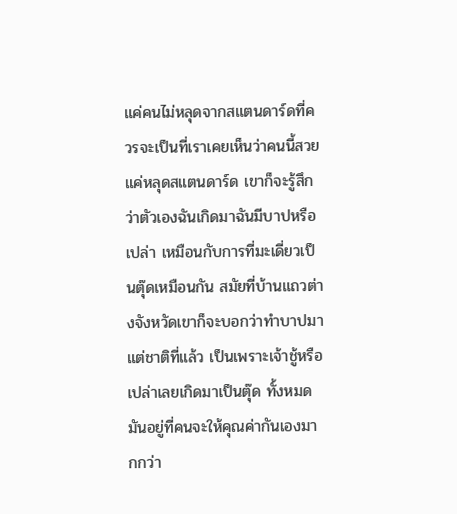แค่คนไม่หลุดจากสแตนดาร์ดที่ควรจะเป็นที่เราเคยเห็นว่าคนนี้สวย แค่หลุดสแตนดาร์ด เขาก็จะรู้สึกว่าตัวเองฉันเกิดมาฉันมีบาปหรือเปล่า เหมือนกับการที่มะเดี่ยวเป็นตุ๊ดเหมือนกัน สมัยที่บ้านแถวต่างจังหวัดเขาก็จะบอกว่าทำบาปมาแต่ชาติที่แล้ว เป็นเพราะเจ้าชู้หรือเปล่าเลยเกิดมาเป็นตุ๊ด ทั้งหมดมันอยู่ที่คนจะให้คุณค่ากันเองมากกว่า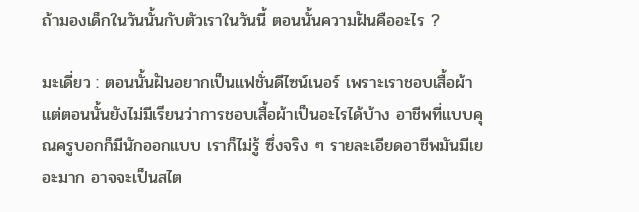ถ้ามองเด็กในวันนั้นกับตัวเราในวันนี้ ตอนนั้นความฝันคืออะไร ?

มะเดี่ยว : ตอนนั้นฝันอยากเป็นแฟชั่นดีไซน์เนอร์ เพราะเราชอบเสื้อผ้า แต่ตอนนั้นยังไม่มีเรียนว่าการชอบเสื้อผ้าเป็นอะไรได้บ้าง อาชีพที่แบบคุณครูบอกก็มีนักออกแบบ เราก็ไม่รู้ ซึ่งจริง ๆ รายละเอียดอาชีพมันมีเยอะมาก อาจจะเป็นสไต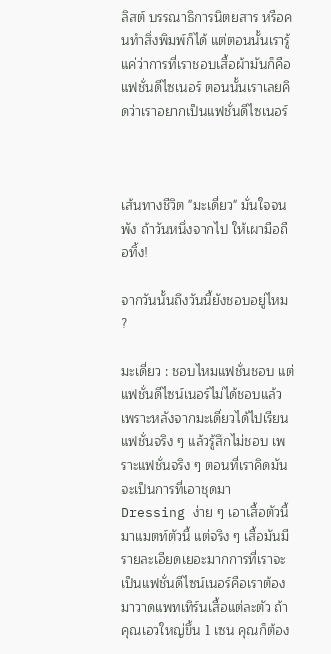ลิสต์ บรรณาธิการนิตยสาร หรือคนทำสิ่งพิมพ์ก็ได้ แต่ตอนนั้นเรารู้แค่ว่าการที่เราชอบเสื้อผ้ามันก็คือแฟชั่นดีไซเนอร์ ตอนนั้นเราเลยคิดว่าเราอยากเป็นแฟชั่นดีไซเนอร์



เส้นทางชีวิต "มะเดี่ยว" มั่นใจจนพัง ถ้าวันหนึ่งจากไป ให้เผามือถือทิ้ง!

จากวันนั้นถึงวันนี้ยังชอบอยู่ไหม ?

มะเดี่ยว : ชอบไหมแฟชั่นชอบ แต่แฟชั่นดีไซน์เนอร์ไม่ได้ชอบแล้ว เพราะหลังจากมะเดี่ยวได้ไปเรียนแฟชั่นจริง ๆ แล้วรู้สึกไม่ชอบ เพราะแฟชั่นจริง ๆ ตอนที่เราคิดมันจะเป็นการที่เอาชุดมา Dressing ง่าย ๆ เอาเสื้อตัวนี้มาแมตท์ตัวนี้ แต่จริง ๆ เสื้อมันมีรายละเอียดเยอะมากการที่เราจะเป็นแฟชั่นดีไซน์เนอร์คือเราต้องมาวาดแพทเทิร์นเสื้อแต่ละตัว ถ้าคุณเอวใหญ่ขึ้น 1 เซน คุณก็ต้อง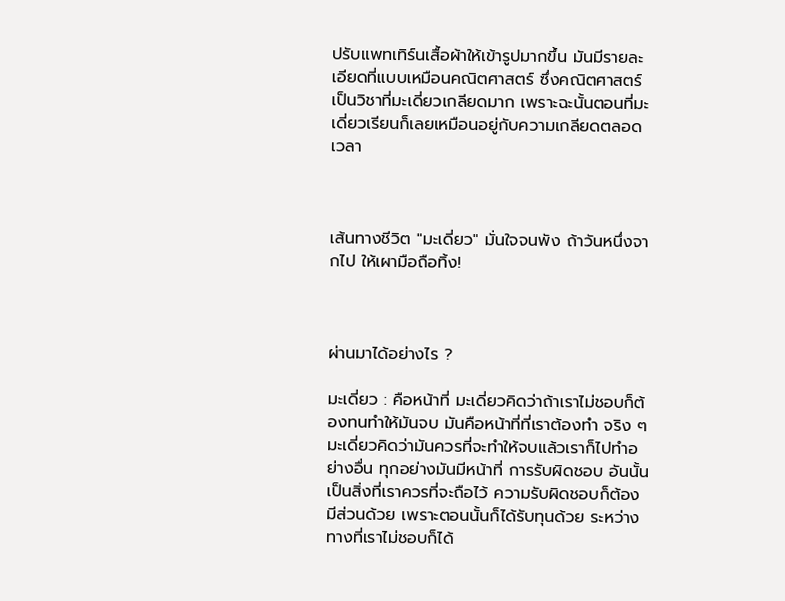ปรับแพทเทิร์นเสื้อผ้าให้เข้ารูปมากขึ้น มันมีรายละเอียดที่แบบเหมือนคณิตศาสตร์ ซึ่งคณิตศาสตร์เป็นวิชาที่มะเดี่ยวเกลียดมาก เพราะฉะนั้นตอนที่มะเดี่ยวเรียนก็เลยเหมือนอยู่กับความเกลียดตลอดเวลา



เส้นทางชีวิต "มะเดี่ยว" มั่นใจจนพัง ถ้าวันหนึ่งจากไป ให้เผามือถือทิ้ง!



ผ่านมาได้อย่างไร ?

มะเดี่ยว : คือหน้าที่ มะเดี่ยวคิดว่าถ้าเราไม่ชอบก็ต้องทนทำให้มันจบ มันคือหน้าที่ที่เราต้องทำ จริง ๆ มะเดี่ยวคิดว่ามันควรที่จะทำให้จบแล้วเราก็ไปทำอย่างอื่น ทุกอย่างมันมีหน้าที่ การรับผิดชอบ อันนั้นเป็นสิ่งที่เราควรที่จะถือไว้ ความรับผิดชอบก็ต้องมีส่วนด้วย เพราะตอนนั้นก็ได้รับทุนด้วย ระหว่างทางที่เราไม่ชอบก็ได้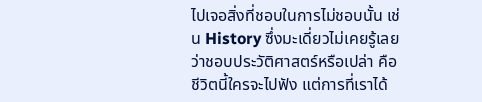ไปเจอสิ่งที่ชอบในการไม่ชอบนั้น เช่น History ซึ่งมะเดี่ยวไม่เคยรู้เลยว่าชอบประวัติศาสตร์หรือเปล่า คือชีวิตนี้ใครจะไปฟัง แต่การที่เราได้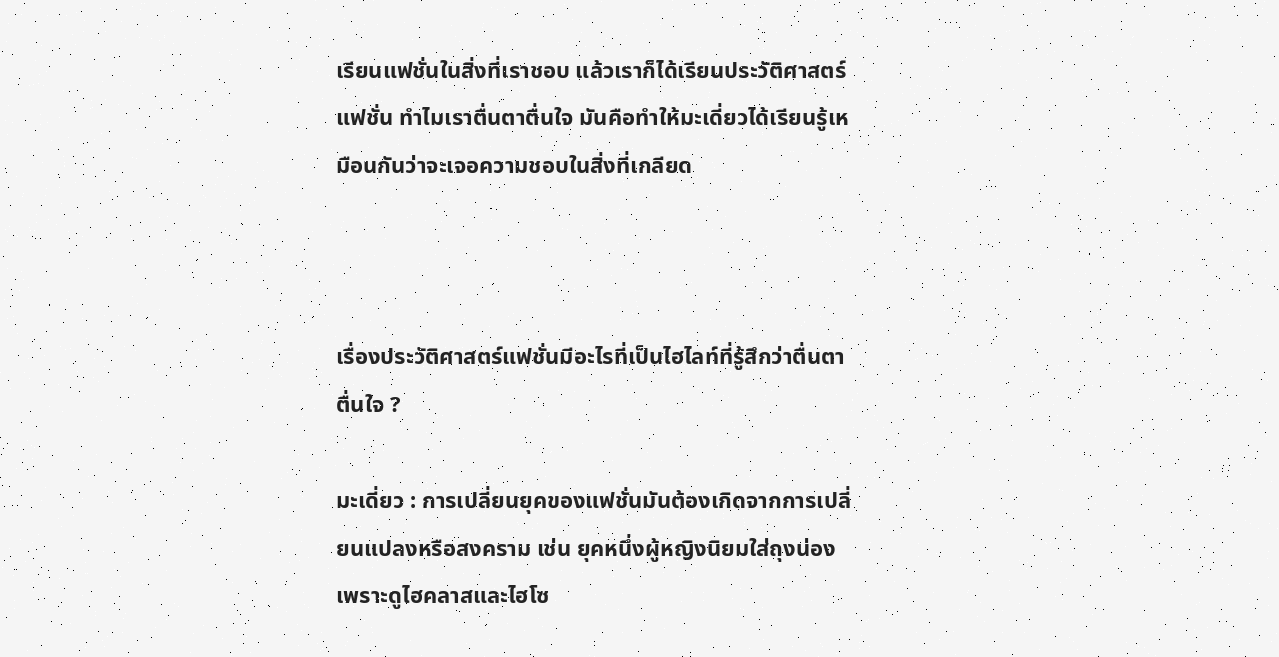เรียนแฟชั่นในสิ่งที่เราชอบ แล้วเราก็ได้เรียนประวัติศาสตร์แฟชั่น ทำไมเราตื่นตาตื่นใจ มันคือทำให้มะเดี่ยวได้เรียนรู้เหมือนกันว่าจะเจอความชอบในสิ่งที่เกลียด



เรื่องประวัติศาสตร์แฟชั่นมีอะไรที่เป็นไฮไลท์ที่รู้สึกว่าตื่นตาตื่นใจ ?

มะเดี่ยว : การเปลี่ยนยุคของแฟชั่นมันต้องเกิดจากการเปลี่ยนแปลงหรือสงคราม เช่น ยุคหนึ่งผู้หญิงนิยมใส่ถุงน่องเพราะดูไฮคลาสและไฮโซ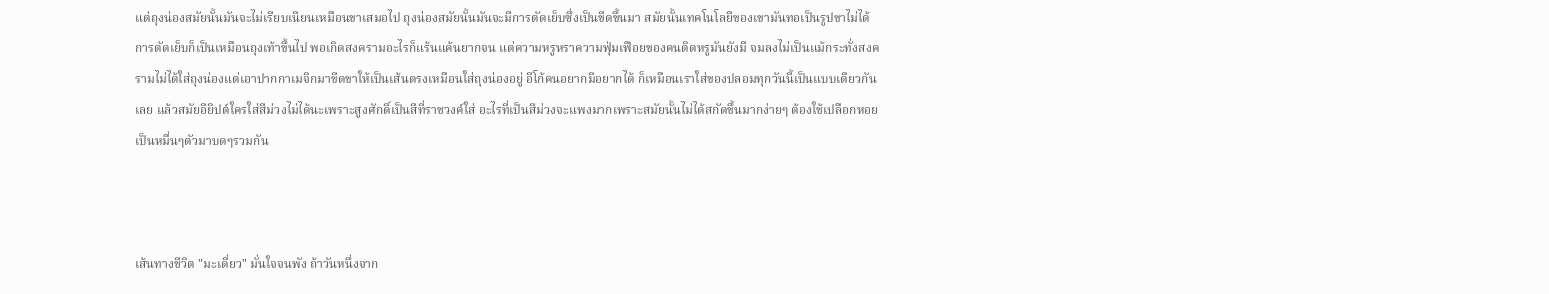แต่ถุงน่องสมัยนั้นมันจะไม่เรียบเนียนเหมือนขาเสมอไป ถุงน่องสมัยนั้นมันจะมีการตัดเย็บซึ่งเป็นขีดขึ้นมา สมัยนั้นเทคโนโลยีของเขามันทอเป็นรูปขาไม่ได้ การตัดเย็บก็เป็นเหมือนถุงเท้าขึ้นไป พอเกิดสงครามอะไรก็แร้นแค้นยากจน แต่ความหรูหราความฟุ่มเฟือยของคนติดหรูมันยังมี จมลงไม่เป็นแม้กระทั่งสงครามไม่ได้ใส่ถุงน่องแต่เอาปากกาเมจิกมาขีดขาให้เป็นเส้นตรงเหมือนใส่ถุงน่องอยู่ อีโก้คนอยากมีอยากได้ ก็เหมือนเราใส่ของปลอมทุกวันนี้เป็นแบบเดียวกันเลย แล้วสมัยอียิปต์ใครใส่สีม่วงไม่ได้นะเพราะสูงศักดิ์เป็นสีที่ราชวงค์ใส่ อะไรที่เป็นสีม่วงจะแพงมากเพราะสมัยนั้นไม่ได้สกัดขึ้นมากง่ายๆ ต้องใช้เปลือกหอยเป็นหมื่นๆตัวมาบดๆรวมกัน



เส้นทางชีวิต "มะเดี่ยว" มั่นใจจนพัง ถ้าวันหนึ่งจาก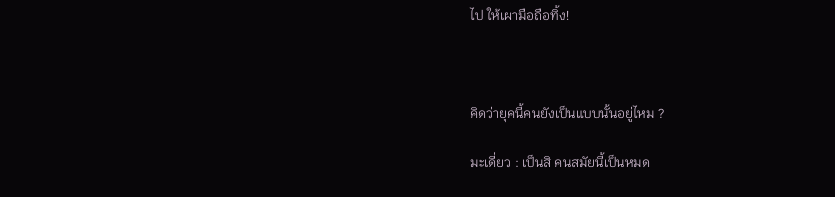ไป ให้เผามือถือทิ้ง!



คิดว่ายุคนี้คนยังเป็นแบบนั้นอยู่ไหม ?

มะเดี่ยว : เป็นสิ คนสมัยนี้เป็นหมด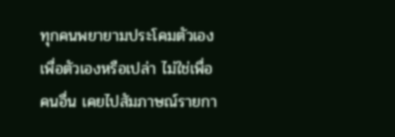ทุกคนพยายามประโคมตัวเอง เพื่อตัวเองหรือเปล่า ไม่ใช่เพื่อคนอื่น เคยไปสัมภาษณ์รายกา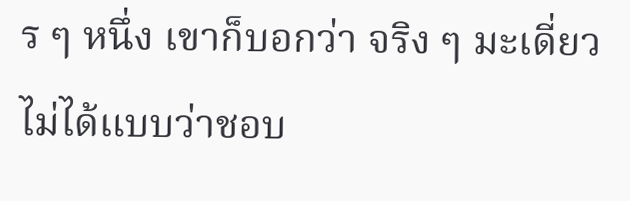ร ๆ หนึ่ง เขาก็บอกว่า จริง ๆ มะเดี่ยวไม่ได้แบบว่าชอบ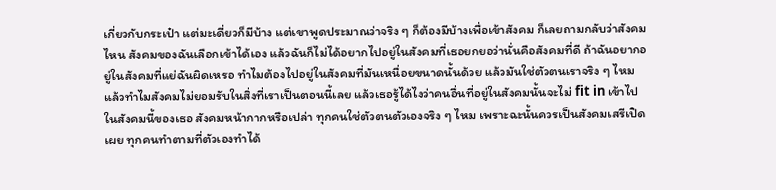เกี่ยวกับกระเป๋า แต่มะเดี่ยวก็มีบ้าง แต่เขาพูดประมาณว่าจริง ๆ ก็ต้องมีบ้างเพื่อเข้าสังคม ก็เลยถามกลับว่าสังคมไหน สังคมของฉันเลือกเข้าได้เอง แล้วฉันก็ไม่ได้อยากไปอยู่ในสังคมที่เธอยกยอว่านั่นคือสังคมที่ดี ถ้าฉันอยากอยู่ในสังคมที่แย่ฉันผิดเหรอ ทำไมต้องไปอยู่ในสังคมที่มันเหนื่อยขนาดนั้นด้วย แล้วมันใช่ตัวตนเราจริง ๆ ไหม แล้วทำไมสังคมไม่ยอมรับในสิ่งที่เราเป็นตอนนี้เลย แล้วเธอรู้ได้ไงว่าคนอื่นที่อยู่ในสังคมนั้นจะไม่ fit in เข้าไปในสังคมนี้ของเธอ สังคมหน้ากากหรือเปล่า ทุกคนใช่ตัวตนตัวเองจริง ๆ ไหม เพราะฉะนั้นควรเป็นสังคมเสรีเปิดเผย ทุกคนทำตามที่ตัวเองทำได้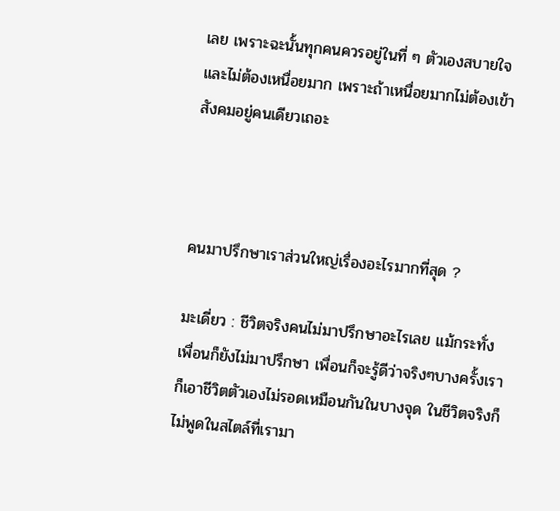เลย เพราะฉะนั้นทุกคนควรอยู่ในที่ ๆ ตัวเองสบายใจและไม่ต้องเหนื่อยมาก เพราะถ้าเหนื่อยมากไม่ต้องเข้าสังคมอยู่คนเดียวเถอะ



คนมาปรึกษาเราส่วนใหญ่เรื่องอะไรมากที่สุด ?

มะเดี่ยว : ชีวิตจริงคนไม่มาปรึกษาอะไรเลย แม้กระทั่งเพื่อนก็ยังไม่มาปรึกษา เพื่อนก็จะรู้ดีว่าจริงๆบางครั้งเราก็เอาชีวิตตัวเองไม่รอดเหมือนกันในบางจุด ในชีวิตจริงก็ไม่พูดในสไตล์ที่เรามา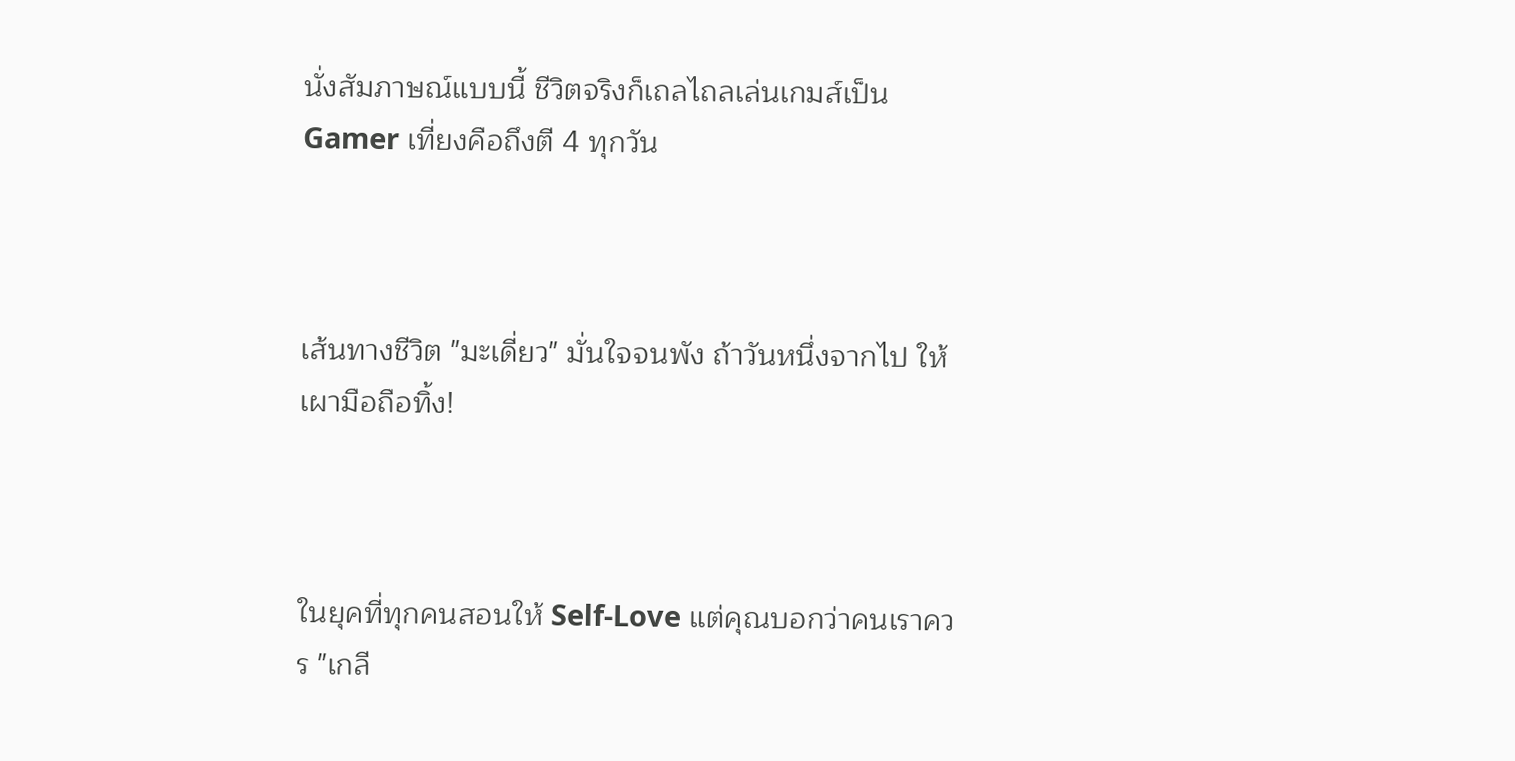นั่งสัมภาษณ์แบบนี้ ชีวิตจริงก็เถลไถลเล่นเกมส์เป็น Gamer เที่ยงคือถึงตี 4 ทุกวัน



เส้นทางชีวิต "มะเดี่ยว" มั่นใจจนพัง ถ้าวันหนึ่งจากไป ให้เผามือถือทิ้ง!



ในยุคที่ทุกคนสอนให้ Self-Love แต่คุณบอกว่าคนเราควร "เกลี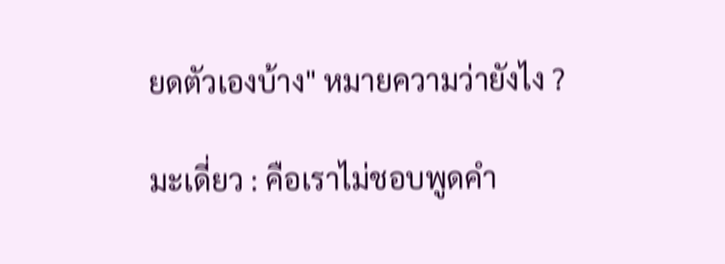ยดตัวเองบ้าง" หมายความว่ายังไง ?

มะเดี่ยว : คือเราไม่ชอบพูดคำ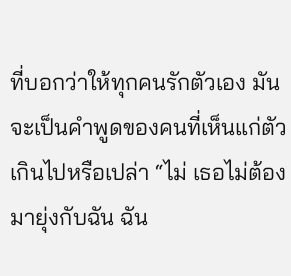ที่บอกว่าให้ทุกคนรักตัวเอง มันจะเป็นคำพูดของคนที่เห็นแก่ตัวเกินไปหรือเปล่า “ไม่ เธอไม่ต้องมายุ่งกับฉัน ฉัน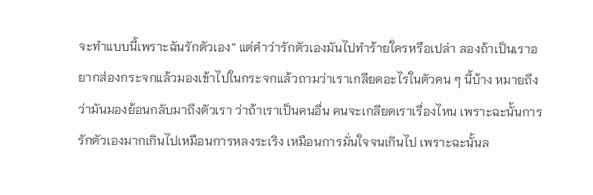จะทำแบบนี้เพราะฉันรักตัวเอง” แต่คำว่ารักตัวเองมันไปทำร้ายใครหรือเปล่า ลองถ้าเป็นเราอยากส่องกระจกแล้วมองเข้าไปในกระจกแล้วถามว่าเราเกลียดอะไรในตัวคน ๆ นี้บ้าง หมายถึงว่ามันมองย้อนกลับมาถึงตัวเรา ว่าถ้าเราเป็นคนอื่น คนจะเกลียดเราเรื่องไหน เพราะฉะนั้นการรักตัวเองมากเกินไปเหมือนการหลงระเริง เหมือนการมั่นใจจนเกินไป เพราะฉะนั้นล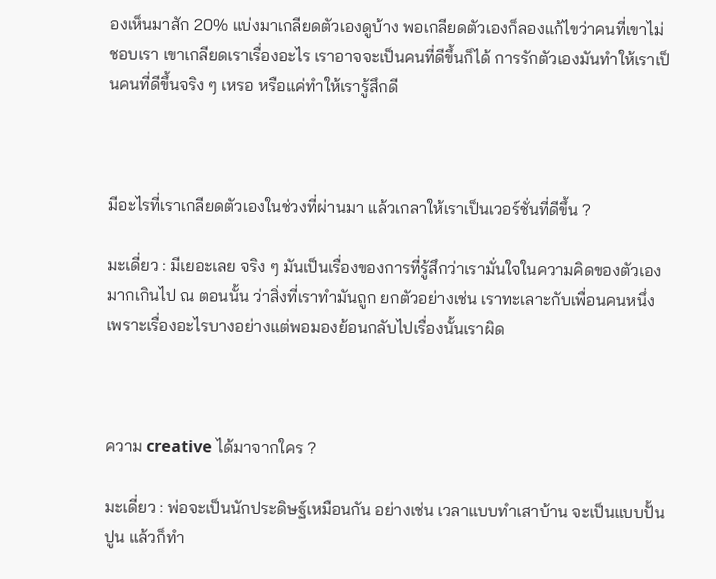องเห็นมาสัก 20% แบ่งมาเกลียดตัวเองดูบ้าง พอเกลียดตัวเองก็ลองแก้ไขว่าคนที่เขาไม่ชอบเรา เขาเกลียดเราเรื่องอะไร เราอาจจะเป็นคนที่ดีขึ้นก็ได้ การรักตัวเองมันทำให้เราเป็นคนที่ดีขึ้นจริง ๆ เหรอ หรือแค่ทำให้เรารู้สึกดี



มีอะไรที่เราเกลียดตัวเองในช่วงที่ผ่านมา แล้วเกลาให้เราเป็นเวอร์ชั่นที่ดีขึ้น ?

มะเดี่ยว : มีเยอะเลย จริง ๆ มันเป็นเรื่องของการที่รู้สึกว่าเรามั่นใจในความคิดของตัวเองมากเกินไป ณ ตอนนั้น ว่าสิ่งที่เราทำมันถูก ยกตัวอย่างเช่น เราทะเลาะกับเพื่อนคนหนึ่งเพราะเรื่องอะไรบางอย่างแต่พอมองย้อนกลับไปเรื่องนั้นเราผิด



ความ creative ได้มาจากใคร ?

มะเดี่ยว : พ่อจะเป็นนักประดิษฐ์เหมือนกัน อย่างเช่น เวลาแบบทำเสาบ้าน จะเป็นแบบปั้นปูน แล้วก็ทำ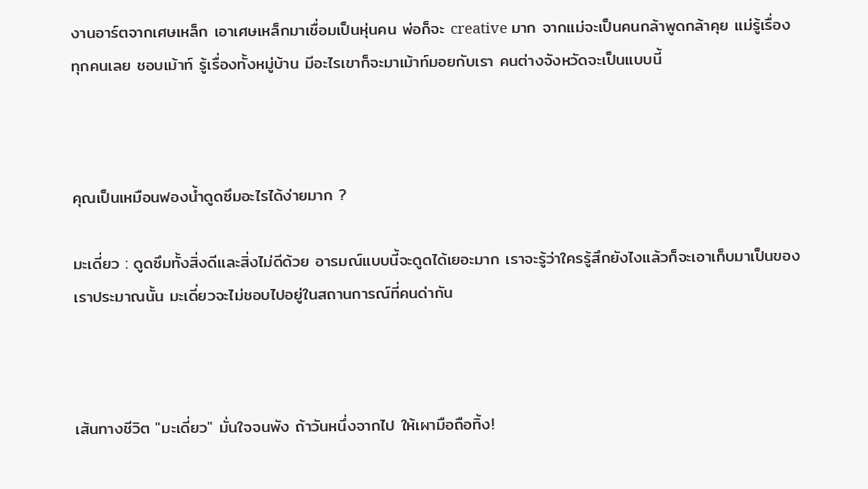งานอาร์ตจากเศษเหล็ก เอาเศษเหล็กมาเชื่อมเป็นหุ่นคน พ่อก็จะ creative มาก จากแม่จะเป็นคนกล้าพูดกล้าคุย แม่รู้เรื่องทุกคนเลย ชอบเม้าท์ รู้เรื่องทั้งหมู่บ้าน มีอะไรเขาก็จะมาเม้าท์มอยกับเรา คนต่างจังหวัดจะเป็นแบบนี้



คุณเป็นเหมือนฟองน้ำดูดซึมอะไรได้ง่ายมาก ?

มะเดี่ยว : ดูดซึมทั้งสิ่งดีและสิ่งไม่ดีด้วย อารมณ์แบบนี้จะดูดได้เยอะมาก เราจะรู้ว่าใครรู้สึกยังไงแล้วก็จะเอาเก็บมาเป็นของเราประมาณนั้น มะเดี่ยวจะไม่ชอบไปอยู่ในสถานการณ์ที่คนด่ากัน



เส้นทางชีวิต "มะเดี่ยว" มั่นใจจนพัง ถ้าวันหนึ่งจากไป ให้เผามือถือทิ้ง!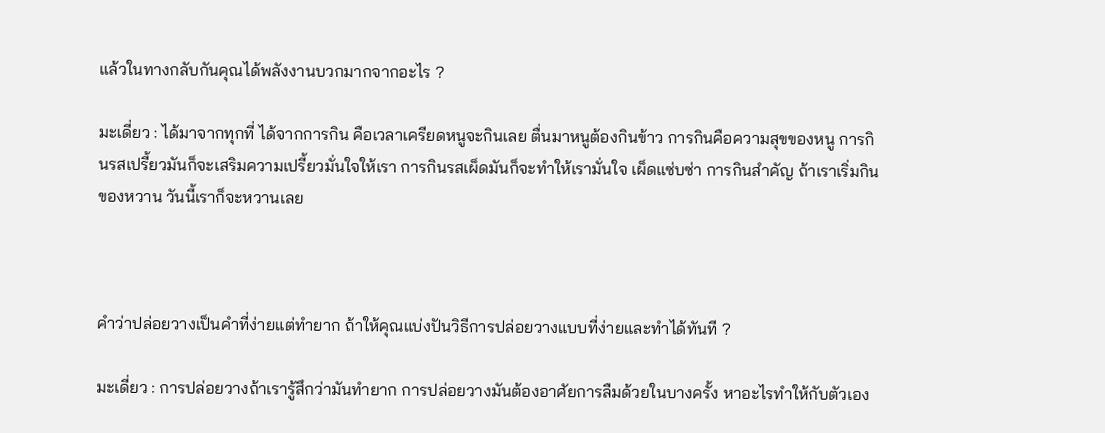แล้วในทางกลับกันคุณได้พลังงานบวกมากจากอะไร ?

มะเดี่ยว : ได้มาจากทุกที่ ได้จากการกิน คือเวลาเครียดหนูจะกินเลย ตื่นมาหนูต้องกินข้าว การกินคือความสุขของหนู การกินรสเปรี้ยวมันก็จะเสริมความเปรี้ยวมั่นใจให้เรา การกินรสเผ็ดมันก็จะทำให้เรามั่นใจ เผ็ดแซ่บซ่า การกินสำคัญ ถ้าเราเริ่มกินของหวาน วันนี้เราก็จะหวานเลย



คำว่าปล่อยวางเป็นคำที่ง่ายแต่ทำยาก ถ้าให้คุณแบ่งปันวิธีการปล่อยวางแบบที่ง่ายและทำได้ทันที ?

มะเดี่ยว : การปล่อยวางถ้าเรารู้สึกว่ามันทำยาก การปล่อยวางมันต้องอาศัยการลืมด้วยในบางครั้ง หาอะไรทำให้กับตัวเอง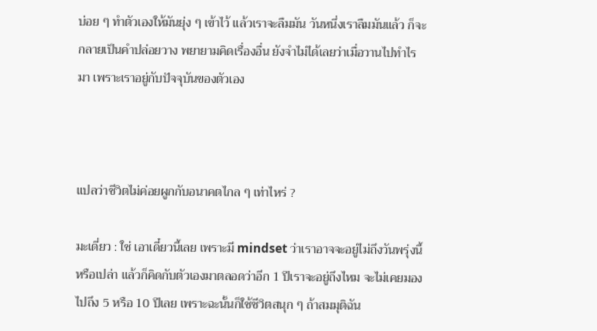บ่อย ๆ ทำตัวเองให้มันยุ่ง ๆ เข้าไว้ แล้วเราจะลืมมัน วันหนึ่งเราลืมมันแล้ว ก็จะกลายเป็นคำปล่อยวาง พยายามคิดเรื่องอื่น ยังจำไม่ได้เลยว่าเมื่อวานไปทำไรมา เพราะเราอยู่กับปัจจุบันของตัวเอง



แปลว่าชีวิตไม่ค่อยผูกกับอนาคตไกล ๆ เท่าไหร่ ?

มะเดี่ยว : ใช่ เอาเดี๋ยวนี้เลย เพราะมี mindset ว่าเราอาจจะอยู่ไม่ถึงวันพรุ่งนี้หรือเปล่า แล้วก็คิดกับตัวเองมาตลอดว่าอีก 1 ปีเราจะอยู่ถึงไหม จะไม่เคยมองไปถึง 5 หรือ 10 ปีเลย เพราะฉะนั้นก็ใช้ชีวิตสนุก ๆ ถ้าสมมุติฉัน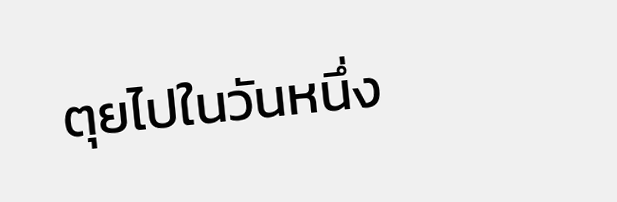ตุยไปในวันหนึ่ง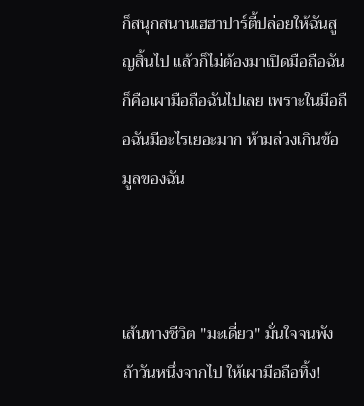ก็สนุกสนานเฮฮาปาร์ตี้ปล่อยให้ฉันสูญสิ้นไป แล้วก็ไม่ต้องมาเปิดมือถือฉัน ก็คือเผามือถือฉันไปเลย เพราะในมือถือฉันมีอะไรเยอะมาก ห้ามล่วงเกินข้อมูลของฉัน



เส้นทางชีวิต "มะเดี่ยว" มั่นใจจนพัง ถ้าวันหนึ่งจากไป ให้เผามือถือทิ้ง!